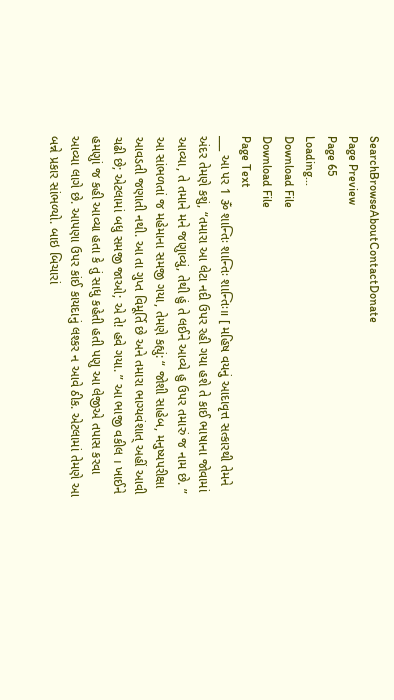SearchBrowseAboutContactDonate
Page Preview
Page 65
Loading...
Download File
Download File
Page Text
___ આ પર 1 ૐ શાન્તિઃ શાન્તિઃ શાન્તિઃ॥ [ મહિષ વયનું આદાવૃત્ત સત્કારથી તેમને અંદર તેમણે કશું, “તમારા આ લેટા નદી ઉપર રહી ગયા હશે તે કાઈ ભાષાના જોવામાં આવ્યા, તે તમાને મને જણુાવ્યું, તેથી હું તે લઈને આવ્યે હુ ઉપર તમારું જ નામ છે. ” આ સાંભળતાં જ મહેમાના સમજી ગયા, તેમણે કહ્યું: “ જોશી સાહેબ, મનુષ્યપરીક્ષા આવડતી જણાતી નથી. આ તા ગુપ્ત વિમૂર્તિ છે અને તમારા ભાગ્યવંશાત્ અહીં આવી ચઢી છે; એટલામાં બધુ સમજી જાઓ; એ તે! હવે ગયા. ” આ ભાજી વકીલ । ખાઈને હમણુાં જ કહી આવ્યા હતા કે તું સાધુ કહેતી હતી પણુ આ લેજીએ તપાસ કરવા આવ્યા લાગે છે. આપણા ઉપર કાંઈ કાયદાનું લશ્કર ન આવે ઠીક. એટલામાં તેમણે આ બન્ને પ્રકાર સાંભળ્યો. બાઇ બિચારાં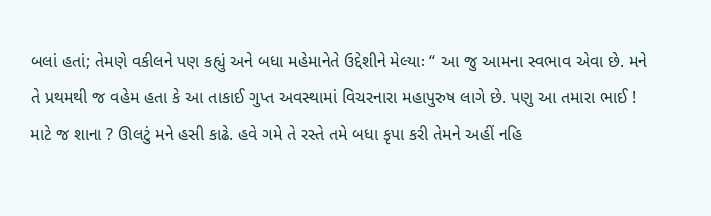બલાં હતાં; તેમણે વકીલને પણ કહ્યું અને બધા મહેમાનેતે ઉદ્દેશીને મેલ્યાઃ “ આ જુ આમના સ્વભાવ એવા છે. મને તે પ્રથમથી જ વહેમ હતા કે આ તાકાઈ ગુપ્ત અવસ્થામાં વિચરનારા મહાપુરુષ લાગે છે. પણુ આ તમારા ભાઈ ! માટે જ શાના ? ઊલટું મને હસી કાઢે. હવે ગમે તે રસ્તે તમે બધા કૃપા કરી તેમને અહીં નહિ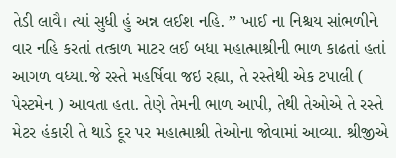તેડી લાવૈ। ત્યાં સુધી હું અન્ન લઈશ નહિ. ” ખાઈ ના નિશ્ચય સાંભળીને વાર નહિ કરતાં તત્કાળ માટર લઈ બધા મહાત્માશ્રીની ભાળ કાઢતાં હતાં આગળ વધ્યા.જે રસ્તે મહર્ષિવા જઇ રહ્યા, તે રસ્તેથી એક ટપાલી ( પેસ્ટમેન ) આવતા હતા. તેણે તેમની ભાળ આપી, તેથી તેઓએ તે રસ્તે મેટર હંકારી તે થાડે દૂર પર મહાત્માશ્રી તેઓના જોવામાં આવ્યા. શ્રીજીએ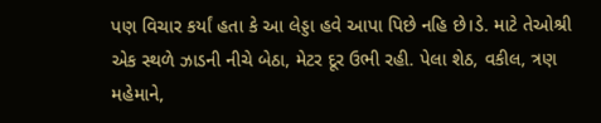પણ વિચાર કર્યાં હતા કે આ લેડ્ડા હવે આપા પિછે નહિ છે।ડે. માટે તેઓશ્રી એક સ્થળે ઝાડની નીચે બેઠા, મેટર દૂર ઉભી રહી. પેલા શેઠ, વકીલ, ત્રણ મહેમાને,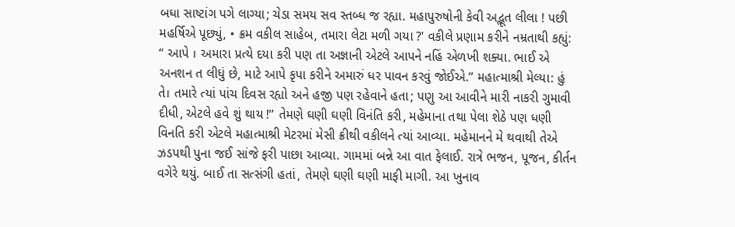બધા સાષ્ટાંગ પગે લાગ્યા; ચેડા સમય સવ સ્તબ્ધ જ રહ્યા. મહાપુરુષોની કેવી અદ્ભૂત લીલા ! પછી મહર્ષિએ પૂછ્યું, • ક્રમ વકીલ સાહેબ, તમારા લેટા મળી ગયા ?' વકીલે પ્રણામ કરીને નમ્રતાથી કહ્યું: “ આપે । અમારા પ્રત્યે દયા કરી પણ તા અજ્ઞાની એટલે આપને નહિં એળખી શક્યા. ભાઈ એ અનશન ત લીધું છે, માટે આપે કૃપા કરીને અમારું ધર પાવન કરવું જોઈએ.” મહાત્માશ્રી મેલ્યા: હું તે। તમારે ત્યાં પાંચ દિવસ રહ્યો અને હજી પણ રહેવાને હતા; પણુ આ આવીને મારી નાકરી ગુમાવી દીધી, એટલે હવે શું થાય !” તેમણે ઘણી ઘણી વિનંતિ કરી, મહેમાના તથા પેલા શેઠે પણ ધણી વિનતિ કરી એટલે મહાત્માશ્રી મેટરમાં મેસી ક્રીથી વકીલને ત્યાં આવ્યા. મહેમાનને મે થવાથી તેએ ઝડપથી પુના જઈ સાંજે ફરી પાછા આવ્યા. ગામમાં બન્ને આ વાત ફેલાઈ. રાત્રે ભજન, પૂજન, કીર્તન વગેરે થયું. બાઈ તા સત્સંગી હતાં, તેમણે ઘણી ઘણી માફી માગી. આ ખુનાવ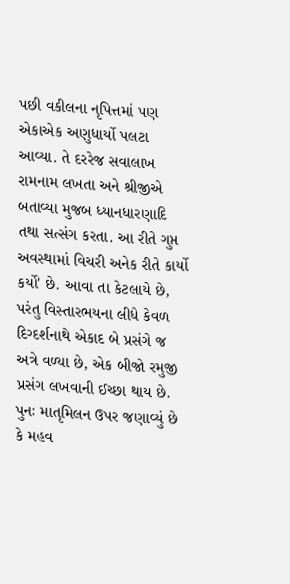પછી વકીલના નૃપિત્તમાં પણ એકાએક અણુધાર્યો પલટા આવ્યા. તે દરરેજ સવાલાખ રામનામ લખતા અને શ્રીજીએ બતાવ્યા મુજબ ધ્યાનધારણાદિ તથા સત્સંગ કરતા. આ રીતે ગુપ્ત અવસ્થામાં વિચરી અનેક રીતે કાર્યો કર્યો' છે. આવા તા કેટલાયે છે, પરંતુ વિસ્તારભયના લીધે કેવળ દિગ્દર્શનાથે એકાદ બે પ્રસંગે જ અત્રે વળ્યા છે, એક બીજો રમુજી પ્રસંગ લખવાની ઈચ્છા થાય છે. પુનઃ માતૃમિલન ઉપર જણાવ્યું છે કે મહવ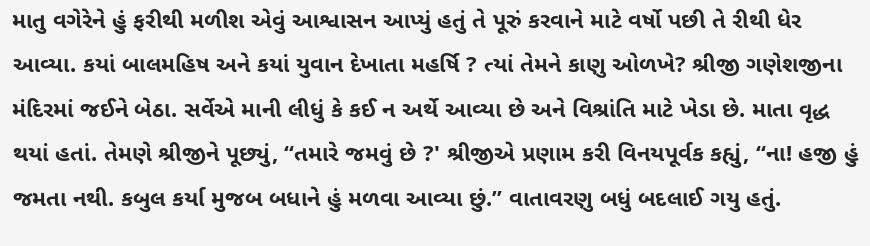માતુ વગેરેને હું ફરીથી મળીશ એવું આશ્વાસન આપ્યું હતું તે પૂરું કરવાને માટે વર્ષો પછી તે રીથી ધેર આવ્યા. કયાં બાલમહિષ અને કયાં યુવાન દેખાતા મહર્ષિ ? ત્યાં તેમને કાણુ ઓળખે? શ્રીજી ગણેશજીના મંદિરમાં જઈને બેઠા. સર્વેએ માની લીધું કે કઈ ન અર્થે આવ્યા છે અને વિશ્રાંતિ માટે ખેડા છે. માતા વૃદ્ધ થયાં હતાં. તેમણે શ્રીજીને પૂછ્યું, “તમારે જમવું છે ?' શ્રીજીએ પ્રણામ કરી વિનયપૂર્વક કહ્યું, “ના! હજી હું જમતા નથી. કબુલ કર્યા મુજબ બધાને હું મળવા આવ્યા છું.” વાતાવરણુ બધું બદલાઈ ગયુ હતું.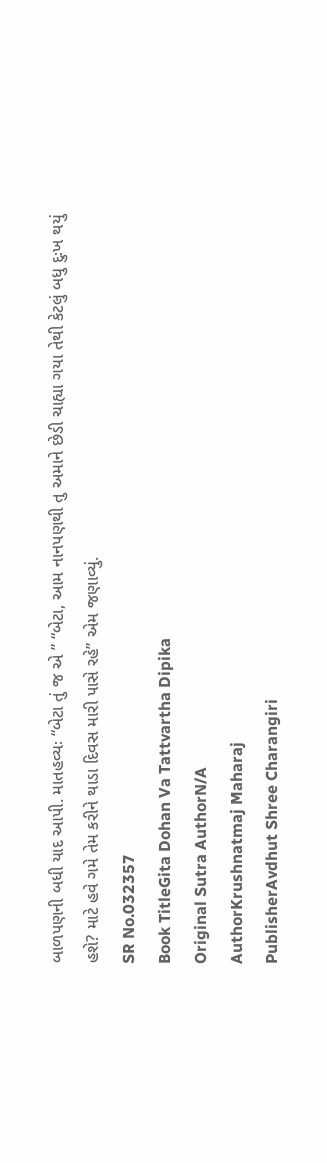બાળપણની બધી યાદ આપી. માતહવ્યઃ “બેટા તું જ એ ” “બેટા, આમ નાનપણથી તુ અમાને છેડી ચાહ્યા ગયા તેથી કેટલું બધુ દુઃખ થયું હશે? માટે હવે ગમે તેમ કરીને થાડા દિવસ મારી પાસે રહે” એમ જણાવ્યું.
SR No.032357
Book TitleGita Dohan Va Tattvartha Dipika
Original Sutra AuthorN/A
AuthorKrushnatmaj Maharaj
PublisherAvdhut Shree Charangiri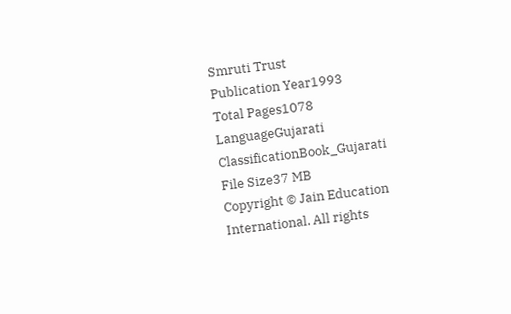Smruti Trust
Publication Year1993
Total Pages1078
LanguageGujarati
ClassificationBook_Gujarati
File Size37 MB
Copyright © Jain Education International. All rights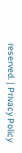reserved. | Privacy Policy